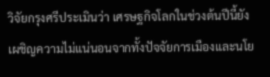วิจัยกรุงศรีประเมินว่า เศรษฐกิจโลกในช่วงต้นปีนี้ยังเผชิญความไม่แน่นอนจากทั้งปัจจัยการเมืองและนโย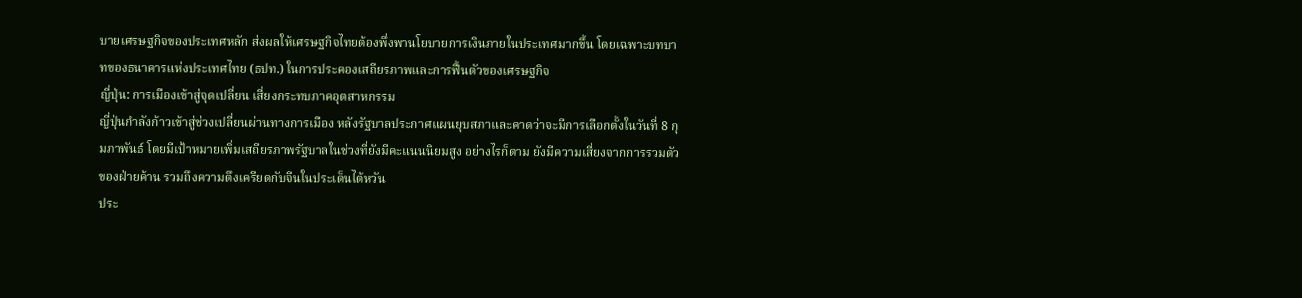บายเศรษฐกิจของประเทศหลัก ส่งผลให้เศรษฐกิจไทยต้องพึ่งพานโยบายการเงินภายในประเทศมากขึ้น โดยเฉพาะบทบาทของธนาคารแห่งประเทศไทย (ธปท.) ในการประคองเสถียรภาพและการฟื้นตัวของเศรษฐกิจ
ญี่ปุ่น: การเมืองเข้าสู่จุดเปลี่ยน เสี่ยงกระทบภาคอุตสาหกรรม
ญี่ปุ่นกำลังก้าวเข้าสู่ช่วงเปลี่ยนผ่านทางการเมือง หลังรัฐบาลประกาศแผนยุบสภาและคาดว่าจะมีการเลือกตั้งในวันที่ 8 กุมภาพันธ์ โดยมีเป้าหมายเพิ่มเสถียรภาพรัฐบาลในช่วงที่ยังมีคะแนนนิยมสูง อย่างไรก็ตาม ยังมีความเสี่ยงจากการรวมตัวของฝ่ายค้าน รวมถึงความตึงเครียดกับจีนในประเด็นไต้หวัน
ประ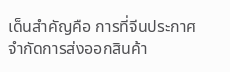เด็นสำคัญคือ การที่จีนประกาศจำกัดการส่งออกสินค้า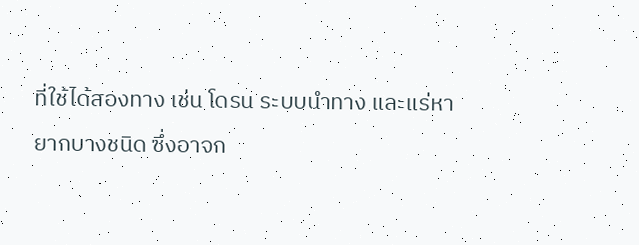ที่ใช้ได้สองทาง เช่น โดรน ระบบนำทาง และแร่หายากบางชนิด ซึ่งอาจก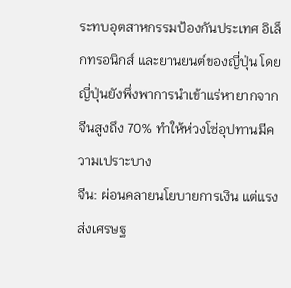ระทบอุตสาหกรรมป้องกันประเทศ อิเล็กทรอนิกส์ และยานยนต์ของญี่ปุ่น โดยญี่ปุ่นยังพึ่งพาการนำเข้าแร่หายากจากจีนสูงถึง 70% ทำให้ห่วงโซ่อุปทานมีความเปราะบาง
จีน: ผ่อนคลายนโยบายการเงิน แต่แรงส่งเศรษฐ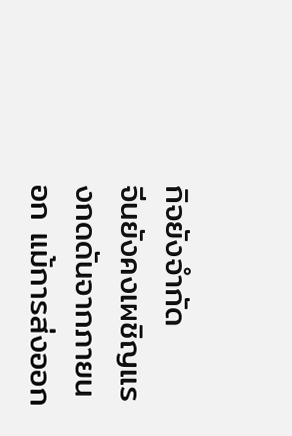กิจยังจำกัด
จีนยังคงเผชิญแรงกดดันจากภายนอก แม้การส่งออก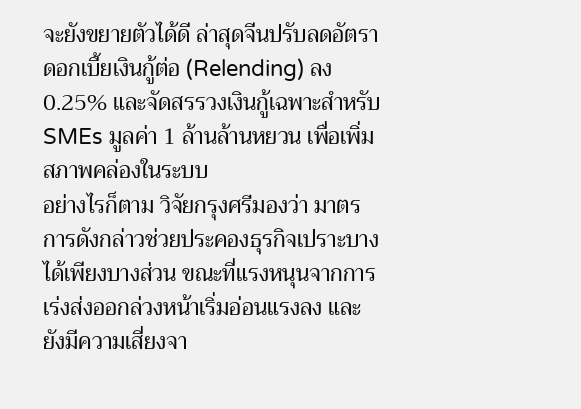จะยังขยายตัวได้ดี ล่าสุดจีนปรับลดอัตราดอกเบี้ยเงินกู้ต่อ (Relending) ลง 0.25% และจัดสรรวงเงินกู้เฉพาะสำหรับ SMEs มูลค่า 1 ล้านล้านหยวน เพื่อเพิ่มสภาพคล่องในระบบ
อย่างไรก็ตาม วิจัยกรุงศรีมองว่า มาตรการดังกล่าวช่วยประคองธุรกิจเปราะบางได้เพียงบางส่วน ขณะที่แรงหนุนจากการเร่งส่งออกล่วงหน้าเริ่มอ่อนแรงลง และยังมีความเสี่ยงจา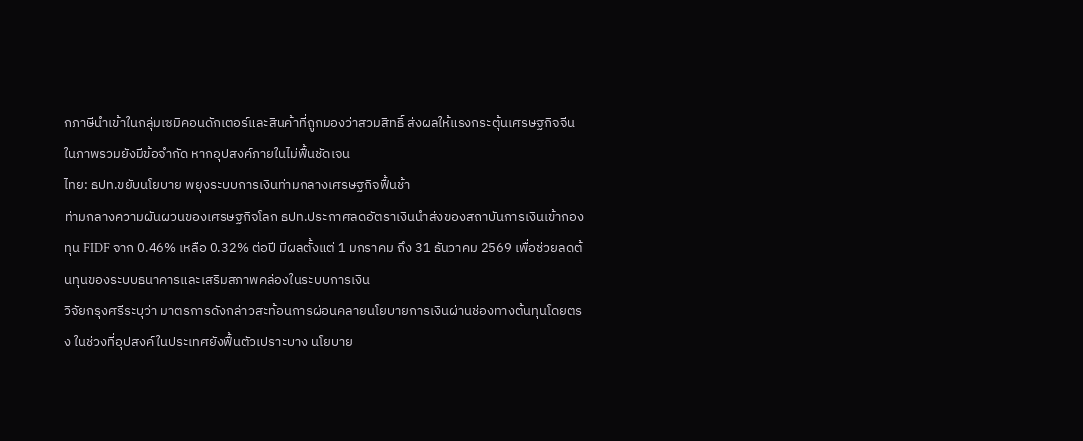กภาษีนำเข้าในกลุ่มเซมิคอนดักเตอร์และสินค้าที่ถูกมองว่าสวมสิทธิ์ ส่งผลให้แรงกระตุ้นเศรษฐกิจจีนในภาพรวมยังมีข้อจำกัด หากอุปสงค์ภายในไม่ฟื้นชัดเจน
ไทย: ธปท.ขยับนโยบาย พยุงระบบการเงินท่ามกลางเศรษฐกิจฟื้นช้า
ท่ามกลางความผันผวนของเศรษฐกิจโลก ธปท.ประกาศลดอัตราเงินนำส่งของสถาบันการเงินเข้ากองทุน FIDF จาก 0.46% เหลือ 0.32% ต่อปี มีผลตั้งแต่ 1 มกราคม ถึง 31 ธันวาคม 2569 เพื่อช่วยลดต้นทุนของระบบธนาคารและเสริมสภาพคล่องในระบบการเงิน
วิจัยกรุงศรีระบุว่า มาตรการดังกล่าวสะท้อนการผ่อนคลายนโยบายการเงินผ่านช่องทางต้นทุนโดยตรง ในช่วงที่อุปสงค์ในประเทศยังฟื้นตัวเปราะบาง นโยบาย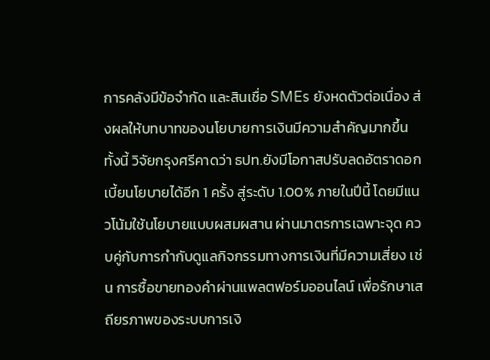การคลังมีข้อจำกัด และสินเชื่อ SMEs ยังหดตัวต่อเนื่อง ส่งผลให้บทบาทของนโยบายการเงินมีความสำคัญมากขึ้น
ทั้งนี้ วิจัยกรุงศรีคาดว่า ธปท.ยังมีโอกาสปรับลดอัตราดอกเบี้ยนโยบายได้อีก 1 ครั้ง สู่ระดับ 1.00% ภายในปีนี้ โดยมีแนวโน้มใช้นโยบายแบบผสมผสาน ผ่านมาตรการเฉพาะจุด ควบคู่กับการกำกับดูแลกิจกรรมทางการเงินที่มีความเสี่ยง เช่น การซื้อขายทองคำผ่านแพลตฟอร์มออนไลน์ เพื่อรักษาเสถียรภาพของระบบการเงิ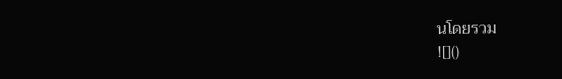นโดยรวม
![]()